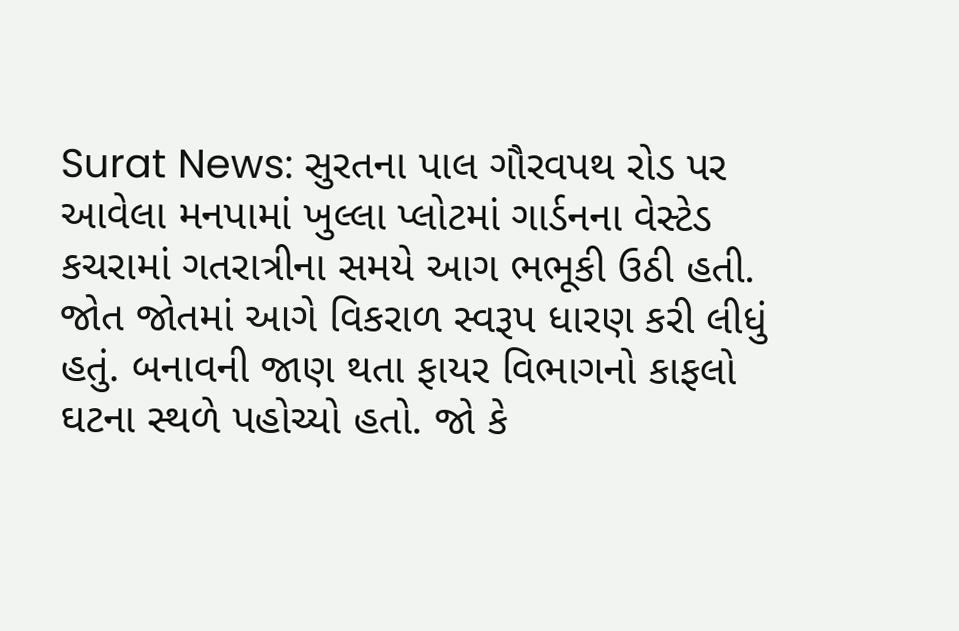Surat News: સુરતના પાલ ગૌરવપથ રોડ પર આવેલા મનપામાં ખુલ્લા પ્લોટમાં ગાર્ડનના વેસ્ટેડ કચરામાં ગતરાત્રીના સમયે આગ ભભૂકી ઉઠી હતી. જોત જોતમાં આગે વિકરાળ સ્વરૂપ ધારણ કરી લીધું હતું. બનાવની જાણ થતા ફાયર વિભાગનો કાફલો ઘટના સ્થળે પહોચ્યો હતો. જો કે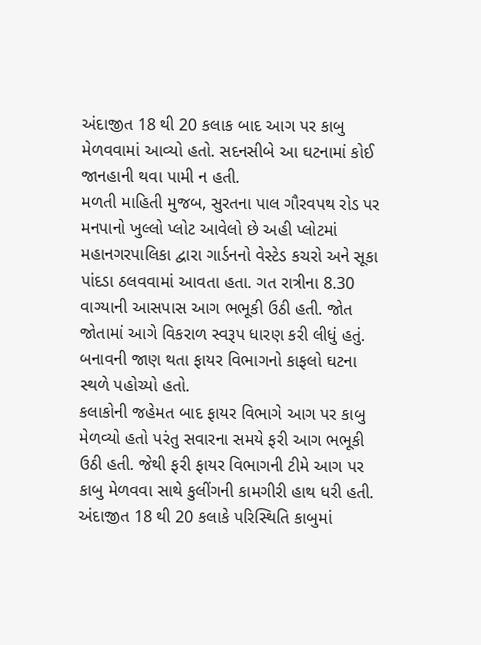અંદાજીત 18 થી 20 કલાક બાદ આગ પર કાબુ મેળવવામાં આવ્યો હતો. સદનસીબે આ ઘટનામાં કોઈ જાનહાની થવા પામી ન હતી.
મળતી માહિતી મુજબ, સુરતના પાલ ગૌરવપથ રોડ પર મનપાનો ખુલ્લો પ્લોટ આવેલો છે અહી પ્લોટમાં મહાનગરપાલિકા દ્વારા ગાર્ડનનો વેસ્ટેડ કચરો અને સૂકા પાંદડા ઠલવવામાં આવતા હતા. ગત રાત્રીના 8.30 વાગ્યાની આસપાસ આગ ભભૂકી ઉઠી હતી. જોત જોતામાં આગે વિકરાળ સ્વરૂપ ધારણ કરી લીધું હતું. બનાવની જાણ થતા ફાયર વિભાગનો કાફલો ઘટના સ્થળે પહોચ્યો હતો.
કલાકોની જહેમત બાદ ફાયર વિભાગે આગ પર કાબુ મેળવ્યો હતો પરંતુ સવારના સમયે ફરી આગ ભભૂકી ઉઠી હતી. જેથી ફરી ફાયર વિભાગની ટીમે આગ પર કાબુ મેળવવા સાથે કુલીંગની કામગીરી હાથ ધરી હતી. અંદાજીત 18 થી 20 કલાકે પરિસ્થિતિ કાબુમાં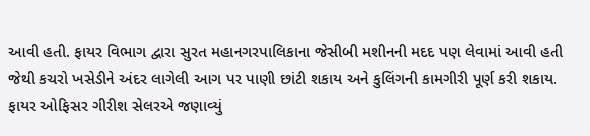આવી હતી. ફાયર વિભાગ દ્વારા સુરત મહાનગરપાલિકાના જેસીબી મશીનની મદદ પણ લેવામાં આવી હતી જેથી કચરો ખસેડીને અંદર લાગેલી આગ પર પાણી છાંટી શકાય અને કુલિંગની કામગીરી પૂર્ણ કરી શકાય.
ફાયર ઓફિસર ગીરીશ સેલરએ જણાવ્યું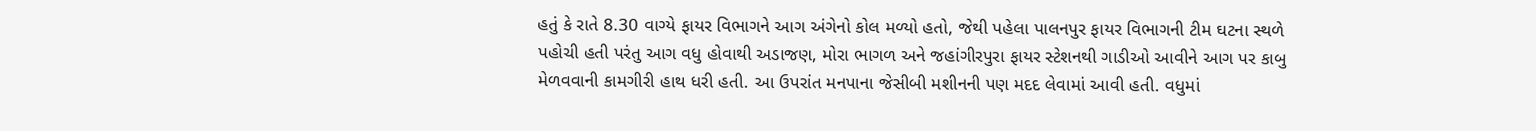હતું કે રાતે 8.30 વાગ્યે ફાયર વિભાગને આગ અંગેનો કોલ મળ્યો હતો, જેથી પહેલા પાલનપુર ફાયર વિભાગની ટીમ ઘટના સ્થળે પહોચી હતી પરંતુ આગ વધુ હોવાથી અડાજણ, મોરા ભાગળ અને જહાંગીરપુરા ફાયર સ્ટેશનથી ગાડીઓ આવીને આગ પર કાબુ મેળવવાની કામગીરી હાથ ધરી હતી. આ ઉપરાંત મનપાના જેસીબી મશીનની પણ મદદ લેવામાં આવી હતી. વધુમાં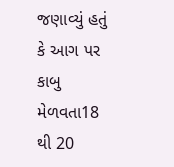જણાવ્યું હતું કે આગ પર કાબુ મેળવતા18 થી 20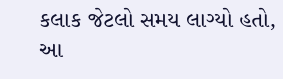કલાક જેટલો સમય લાગ્યો હતો, આ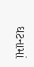ઘટનામાં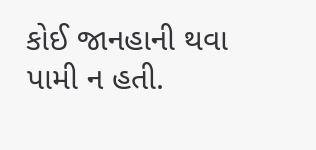કોઈ જાનહાની થવા પામી ન હતી.